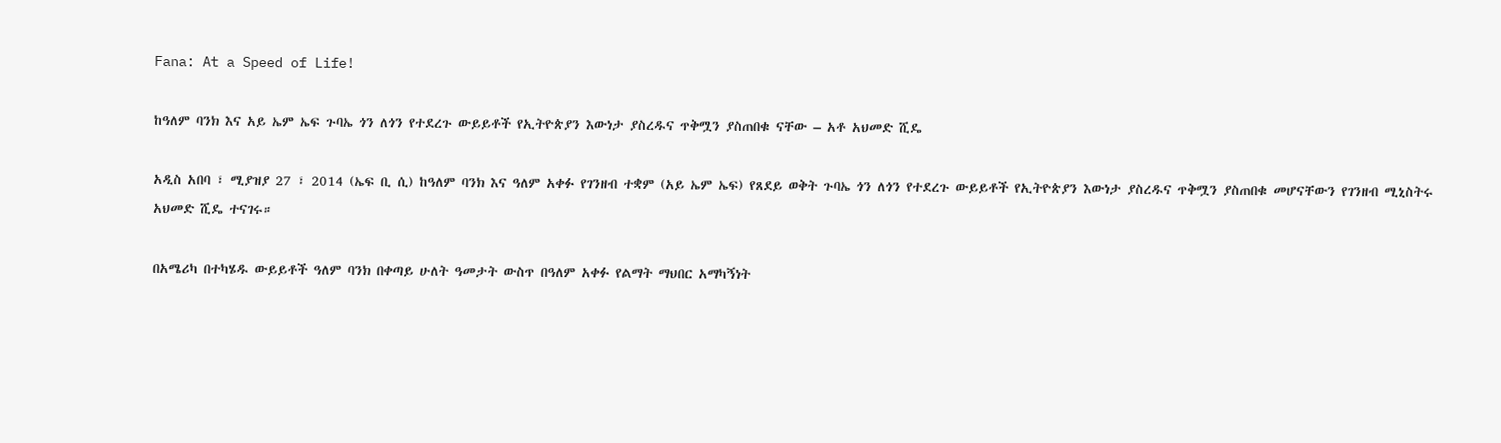Fana: At a Speed of Life!

ከዓለም ባንክ እና አይ ኤም ኤፍ ጉባኤ ጎን ለጎን የተደረጉ ውይይቶች የኢትዮጵያን እውነታ ያስረዱና ጥቅሟን ያስጠበቁ ናቸው – አቶ አህመድ ሺዴ

አዲስ አበባ ፣ ሚያዝያ 27 ፣ 2014 (ኤፍ ቢ ሲ) ከዓለም ባንክ እና ዓለም አቀፉ የገንዘብ ተቋም (አይ ኤም ኤፍ) የጸደይ ወቅት ጉባኤ ጎን ለጎን የተደረጉ ውይይቶች የኢትዮጵያን እውነታ ያስረዱና ጥቅሟን ያስጠበቁ መሆናቸውን የገንዘብ ሚኒስትሩ አህመድ ሺዴ ተናገሩ።

በአሜሪካ በተካሄዱ ውይይቶች ዓለም ባንክ በቀጣይ ሁለት ዓመታት ውስጥ በዓለም አቀፉ የልማት ማህበር አማካኝነት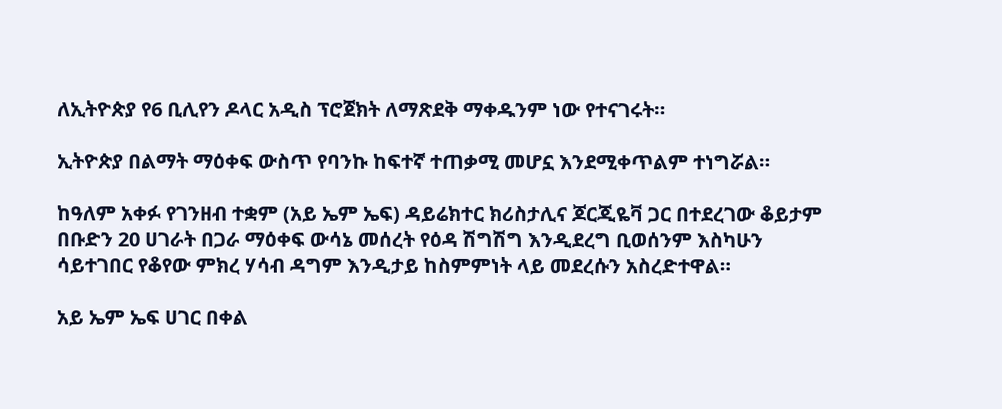ለኢትዮጵያ የ6 ቢሊየን ዶላር አዲስ ፕሮጀክት ለማጽደቅ ማቀዱንም ነው የተናገሩት።

ኢትዮጵያ በልማት ማዕቀፍ ውስጥ የባንኩ ከፍተኛ ተጠቃሚ መሆኗ እንደሚቀጥልም ተነግሯል።

ከዓለም አቀፉ የገንዘብ ተቋም (አይ ኤም ኤፍ) ዳይሬክተር ክሪስታሊና ጆርጂዬቫ ጋር በተደረገው ቆይታም በቡድን 20 ሀገራት በጋራ ማዕቀፍ ውሳኔ መሰረት የዕዳ ሽግሽግ እንዲደረግ ቢወሰንም እስካሁን ሳይተገበር የቆየው ምክረ ሃሳብ ዳግም እንዲታይ ከስምምነት ላይ መደረሱን አስረድተዋል።

አይ ኤም ኤፍ ሀገር በቀል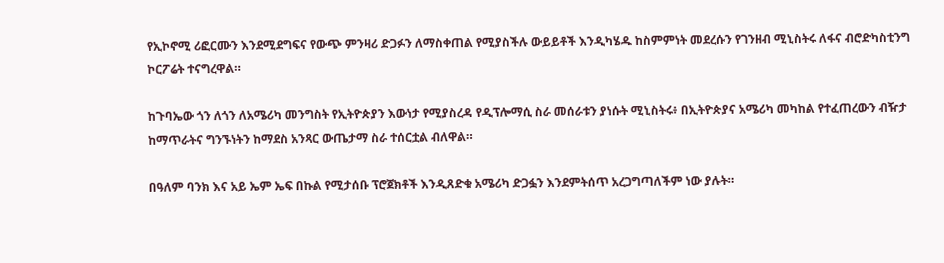የኢኮኖሚ ሪፎርሙን እንደሚደግፍና የውጭ ምንዛሪ ድጋፉን ለማስቀጠል የሚያስችሉ ውይይቶች እንዲካሄዱ ከስምምነት መደረሱን የገንዘብ ሚኒስትሩ ለፋና ብሮድካስቲንግ ኮርፖሬት ተናግረዋል።

ከጉባኤው ጎን ለጎን ለአሜሪካ መንግስት የኢትዮጵያን እውነታ የሚያስረዳ የዲፕሎማሲ ስራ መሰራቱን ያነሱት ሚኒስትሩ፥ በኢትዮጵያና አሜሪካ መካከል የተፈጠረውን ብዥታ ከማጥራትና ግንኙነትን ከማደስ አንጻር ውጤታማ ስራ ተሰርቷል ብለዋል።

በዓለም ባንክ እና አይ ኤም ኤፍ በኩል የሚታሰቡ ፕሮጀክቶች እንዲጸድቁ አሜሪካ ድጋፏን እንደምትሰጥ አረጋግጣለችም ነው ያሉት።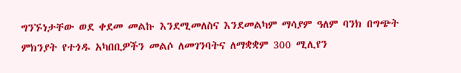ግንኙነታቸው ወደ ቀደመ መልኩ እንደሚመለስና እንደመልካም ማሳያም ዓለም ባንክ በግጭት ምክንያት የተጎዱ አካበቢዎችን መልሶ ለመገንባትና ለማቋቋም 300 ሚሊየን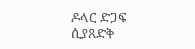ዶላር ድጋፍ ሲያጸድቅ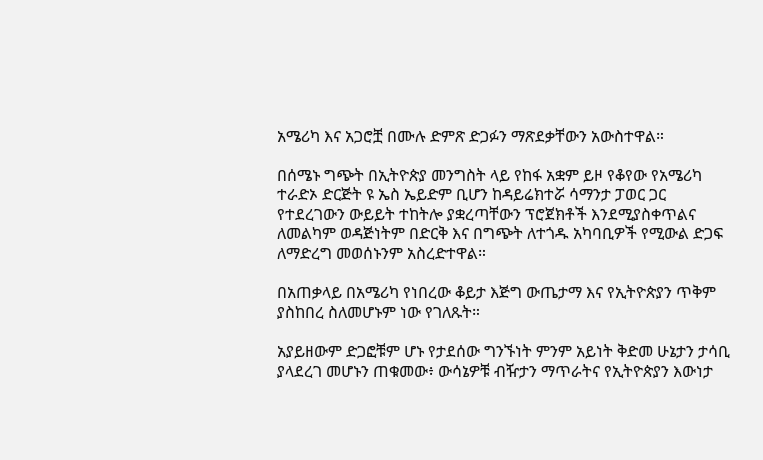አሜሪካ እና አጋሮቿ በሙሉ ድምጽ ድጋፉን ማጽደቃቸውን አውስተዋል።

በሰሜኑ ግጭት በኢትዮጵያ መንግስት ላይ የከፋ አቋም ይዞ የቆየው የአሜሪካ ተራድኦ ድርጅት ዩ ኤስ ኤይድም ቢሆን ከዳይሬክተሯ ሳማንታ ፓወር ጋር የተደረገውን ውይይት ተከትሎ ያቋረጣቸውን ፕሮጀክቶች እንደሚያስቀጥልና ለመልካም ወዳጅነትም በድርቅ እና በግጭት ለተጎዱ አካባቢዎች የሚውል ድጋፍ ለማድረግ መወሰኑንም አስረድተዋል።

በአጠቃላይ በአሜሪካ የነበረው ቆይታ እጅግ ውጤታማ እና የኢትዮጵያን ጥቅም ያስከበረ ስለመሆኑም ነው የገለጹት።

አያይዘውም ድጋፎቹም ሆኑ የታደሰው ግንኙነት ምንም አይነት ቅድመ ሁኔታን ታሳቢ ያላደረገ መሆኑን ጠቁመው፥ ውሳኔዎቹ ብዥታን ማጥራትና የኢትዮጵያን እውነታ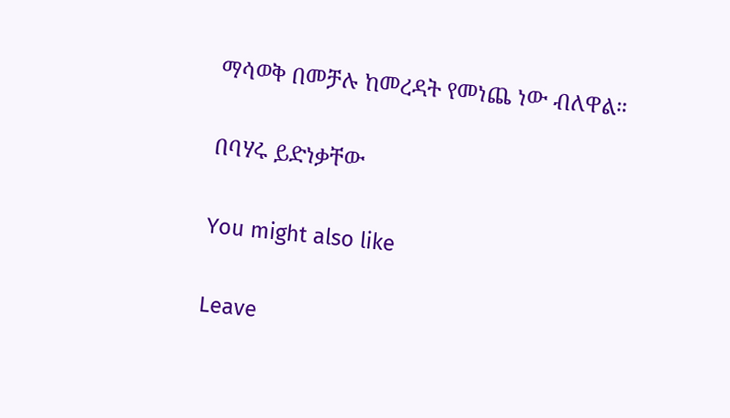ማሳወቅ በመቻሉ ከመረዳት የመነጨ ነው ብለዋል።

በባሃሩ ይድነቃቸው

You might also like

Leave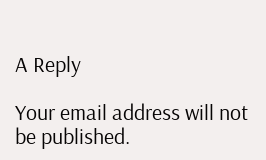A Reply

Your email address will not be published.